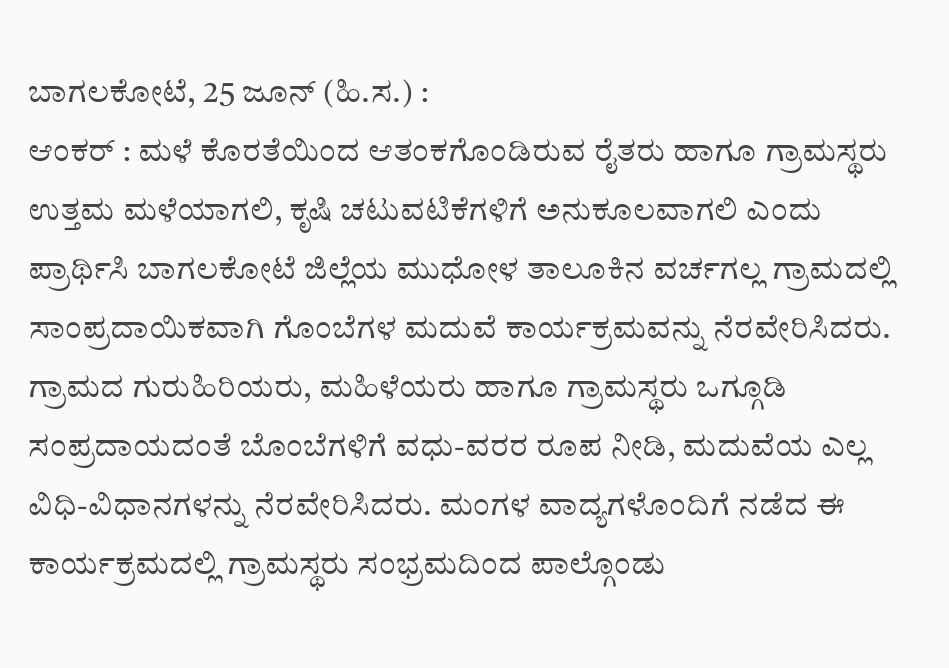ಬಾಗಲಕೋಟೆ, 25 ಜೂನ್ (ಹಿ.ಸ.) :
ಆಂಕರ್ : ಮಳೆ ಕೊರತೆಯಿಂದ ಆತಂಕಗೊಂಡಿರುವ ರೈತರು ಹಾಗೂ ಗ್ರಾಮಸ್ಥರು ಉತ್ತಮ ಮಳೆಯಾಗಲಿ, ಕೃಷಿ ಚಟುವಟಿಕೆಗಳಿಗೆ ಅನುಕೂಲವಾಗಲಿ ಎಂದು ಪ್ರಾರ್ಥಿಸಿ ಬಾಗಲಕೋಟೆ ಜಿಲ್ಲೆಯ ಮುಧೋಳ ತಾಲೂಕಿನ ವರ್ಚಗಲ್ಲ ಗ್ರಾಮದಲ್ಲಿ ಸಾಂಪ್ರದಾಯಿಕವಾಗಿ ಗೊಂಬೆಗಳ ಮದುವೆ ಕಾರ್ಯಕ್ರಮವನ್ನು ನೆರವೇರಿಸಿದರು.
ಗ್ರಾಮದ ಗುರುಹಿರಿಯರು, ಮಹಿಳೆಯರು ಹಾಗೂ ಗ್ರಾಮಸ್ಥರು ಒಗ್ಗೂಡಿ ಸಂಪ್ರದಾಯದಂತೆ ಬೊಂಬೆಗಳಿಗೆ ವಧು-ವರರ ರೂಪ ನೀಡಿ, ಮದುವೆಯ ಎಲ್ಲ ವಿಧಿ-ವಿಧಾನಗಳನ್ನು ನೆರವೇರಿಸಿದರು. ಮಂಗಳ ವಾದ್ಯಗಳೊಂದಿಗೆ ನಡೆದ ಈ ಕಾರ್ಯಕ್ರಮದಲ್ಲಿ ಗ್ರಾಮಸ್ಥರು ಸಂಭ್ರಮದಿಂದ ಪಾಲ್ಗೊಂಡು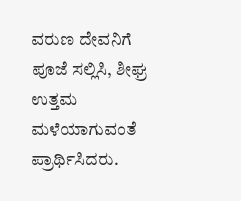ವರುಣ ದೇವನಿಗೆ ಪೂಜೆ ಸಲ್ಲಿಸಿ, ಶೀಘ್ರ ಉತ್ತಮ ಮಳೆಯಾಗುವಂತೆ ಪ್ರಾರ್ಥಿಸಿದರು.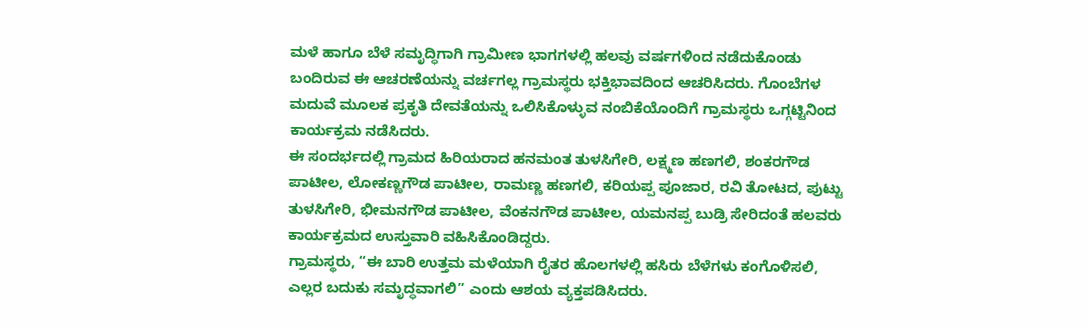ಮಳೆ ಹಾಗೂ ಬೆಳೆ ಸಮೃದ್ಧಿಗಾಗಿ ಗ್ರಾಮೀಣ ಭಾಗಗಳಲ್ಲಿ ಹಲವು ವರ್ಷಗಳಿಂದ ನಡೆದುಕೊಂಡು ಬಂದಿರುವ ಈ ಆಚರಣೆಯನ್ನು ವರ್ಚಗಲ್ಲ ಗ್ರಾಮಸ್ಥರು ಭಕ್ತಿಭಾವದಿಂದ ಆಚರಿಸಿದರು. ಗೊಂಬೆಗಳ ಮದುವೆ ಮೂಲಕ ಪ್ರಕೃತಿ ದೇವತೆಯನ್ನು ಒಲಿಸಿಕೊಳ್ಳುವ ನಂಬಿಕೆಯೊಂದಿಗೆ ಗ್ರಾಮಸ್ಥರು ಒಗ್ಗಟ್ಟಿನಿಂದ ಕಾರ್ಯಕ್ರಮ ನಡೆಸಿದರು.
ಈ ಸಂದರ್ಭದಲ್ಲಿ ಗ್ರಾಮದ ಹಿರಿಯರಾದ ಹನಮಂತ ತುಳಸಿಗೇರಿ, ಲಕ್ಷ್ಮಣ ಹಣಗಲಿ, ಶಂಕರಗೌಡ ಪಾಟೀಲ, ಲೋಕಣ್ಣಗೌಡ ಪಾಟೀಲ, ರಾಮಣ್ಣ ಹಣಗಲಿ, ಕರಿಯಪ್ಪ ಪೂಜಾರ, ರವಿ ತೋಟದ, ಪುಟ್ಟು ತುಳಸಿಗೇರಿ, ಭೀಮನಗೌಡ ಪಾಟೀಲ, ವೆಂಕನಗೌಡ ಪಾಟೀಲ, ಯಮನಪ್ಪ ಬುಡ್ರಿ ಸೇರಿದಂತೆ ಹಲವರು ಕಾರ್ಯಕ್ರಮದ ಉಸ್ತುವಾರಿ ವಹಿಸಿಕೊಂಡಿದ್ದರು.
ಗ್ರಾಮಸ್ಥರು, “ಈ ಬಾರಿ ಉತ್ತಮ ಮಳೆಯಾಗಿ ರೈತರ ಹೊಲಗಳಲ್ಲಿ ಹಸಿರು ಬೆಳೆಗಳು ಕಂಗೊಳಿಸಲಿ, ಎಲ್ಲರ ಬದುಕು ಸಮೃದ್ಧವಾಗಲಿ” ಎಂದು ಆಶಯ ವ್ಯಕ್ತಪಡಿಸಿದರು.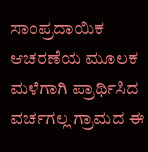ಸಾಂಪ್ರದಾಯಿಕ ಆಚರಣೆಯ ಮೂಲಕ ಮಳೆಗಾಗಿ ಪ್ರಾರ್ಥಿಸಿದ ವರ್ಚಗಲ್ಲ ಗ್ರಾಮದ ಈ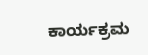ಕಾರ್ಯಕ್ರಮ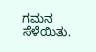ಗಮನ ಸೆಳೆಯಿತು.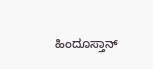ಹಿಂದೂಸ್ತಾನ್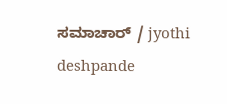ಸಮಾಚಾರ್ / jyothi deshpande